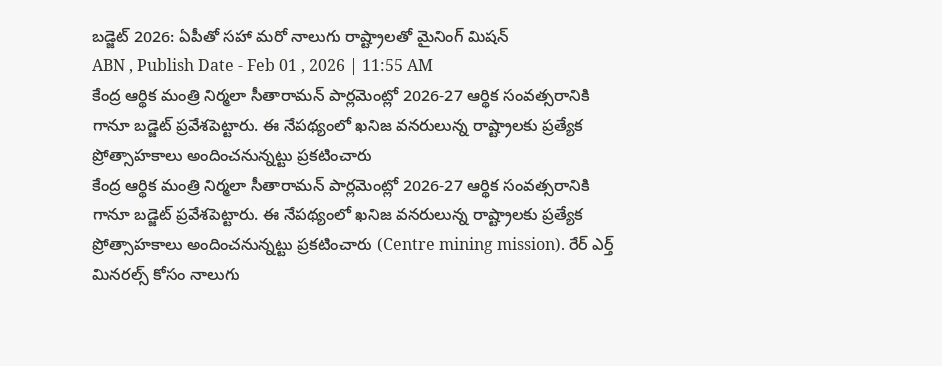బడ్జెట్ 2026: ఏపీతో సహా మరో నాలుగు రాష్ట్రాలతో మైనింగ్ మిషన్
ABN , Publish Date - Feb 01 , 2026 | 11:55 AM
కేంద్ర ఆర్థిక మంత్రి నిర్మలా సీతారామన్ పార్లమెంట్లో 2026-27 ఆర్థిక సంవత్సరానికి గానూ బడ్జెట్ ప్రవేశపెట్టారు. ఈ నేపథ్యంలో ఖనిజ వనరులున్న రాష్ట్రాలకు ప్రత్యేక ప్రోత్సాహకాలు అందించనున్నట్టు ప్రకటించారు
కేంద్ర ఆర్థిక మంత్రి నిర్మలా సీతారామన్ పార్లమెంట్లో 2026-27 ఆర్థిక సంవత్సరానికి గానూ బడ్జెట్ ప్రవేశపెట్టారు. ఈ నేపథ్యంలో ఖనిజ వనరులున్న రాష్ట్రాలకు ప్రత్యేక ప్రోత్సాహకాలు అందించనున్నట్టు ప్రకటించారు (Centre mining mission). రేర్ ఎర్త్ మినరల్స్ కోసం నాలుగు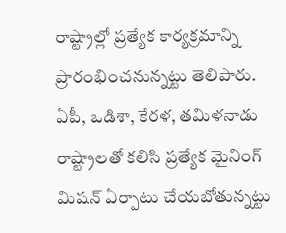రాష్ట్రాల్లో ప్రత్యేక కార్యక్రమాన్ని ప్రారంభించనున్నట్టు తెలిపారు. ఏపీ, ఒడిశా, కేరళ, తమిళనాడు రాష్ట్రాలతో కలిసి ప్రత్యేక మైనింగ్ మిషన్ ఏర్పాటు చేయబోతున్నట్టు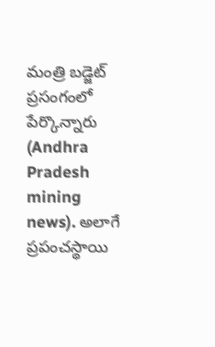మంత్రి బడ్జెట్ ప్రసంగంలో పేర్కొన్నారు (Andhra Pradesh mining news). అలాగే ప్రపంచస్థాయి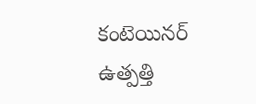కంటెయినర్ ఉత్పత్తి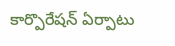కార్పొరేషన్ ఏర్పాటు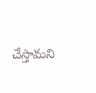చేస్తామని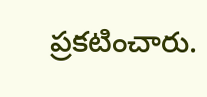ప్రకటించారు.